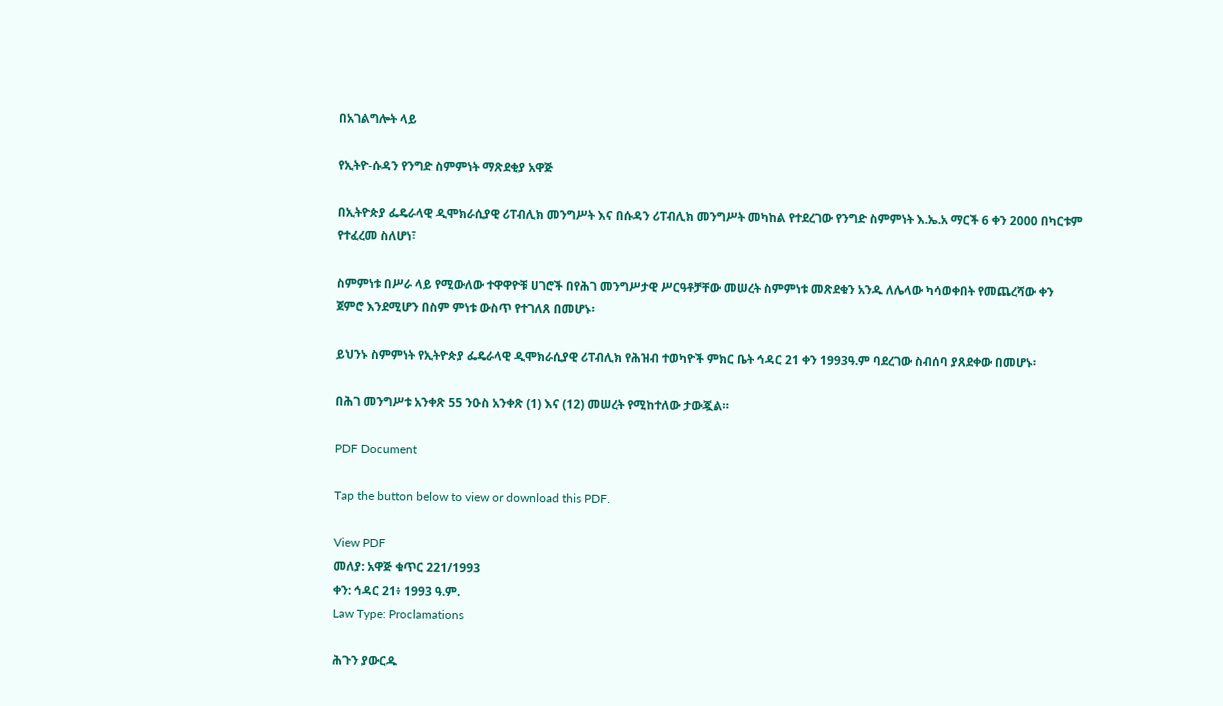በአገልግሎት ላይ

የኢትዮ-ሱዳን የንግድ ስምምነት ማጽደቂያ አዋጅ

በኢትዮጵያ ፌዴራላዊ ዲሞክራሲያዊ ሪፐብሊክ መንግሥት እና በሱዳን ሪፐብሊክ መንግሥት መካከል የተደረገው የንግድ ስምምነት እ.ኤ.አ ማርች 6 ቀን 2000 በካርቱም የተፈረመ ስለሆነ፣

ስምምነቱ በሥራ ላይ የሚውለው ተዋዋዮቹ ሀገሮች በየሕገ መንግሥታዊ ሥርዓቶቻቸው መሠረት ስምምነቱ መጽደቁን አንዱ ለሌላው ካሳወቀበት የመጨረሻው ቀን ጀምሮ እንደሚሆን በስም ምነቱ ውስጥ የተገለጸ በመሆኑ፡

ይህንኑ ስምምነት የኢትዮጵያ ፌዴራላዊ ዲሞክራሲያዊ ሪፐብሊክ የሕዝብ ተወካዮች ምክር ቤት ኅዳር 21 ቀን 1993ዓ.ም ባደረገው ስብሰባ ያጸደቀው በመሆኑ፡

በሕገ መንግሥቱ አንቀጽ 55 ንዑስ አንቀጽ (1) እና (12) መሠረት የሚከተለው ታውጇል።

PDF Document

Tap the button below to view or download this PDF.

View PDF
መለያ: አዋጅ ቁጥር 221/1993
ቀን: ኅዳር 21፥ 1993 ዓ.ም.
Law Type: Proclamations

ሕጉን ያውርዱ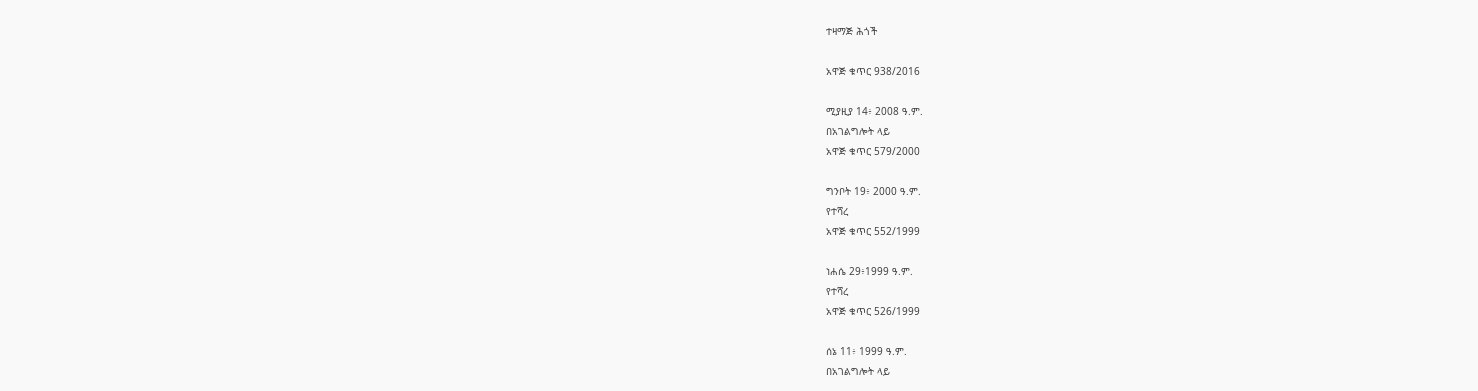ተዛማጅ ሕጎች

አዋጅ ቁጥር 938/2016

ሚያዚያ 14፥ 2008 ዓ.ም.
በአገልግሎት ላይ
አዋጅ ቁጥር 579/2000

ግንቦት 19፥ 2000 ዓ.ም.
የተሻረ
አዋጅ ቁጥር 552/1999

ነሐሴ 29፥1999 ዓ.ም.
የተሻረ
አዋጅ ቁጥር 526/1999

ሰኔ 11፥ 1999 ዓ.ም.
በአገልግሎት ላይ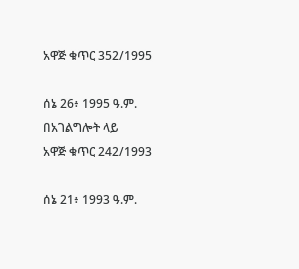አዋጅ ቁጥር 352/1995

ሰኔ 26፥ 1995 ዓ.ም.
በአገልግሎት ላይ
አዋጅ ቁጥር 242/1993

ሰኔ 21፥ 1993 ዓ.ም.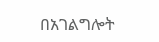በአገልግሎት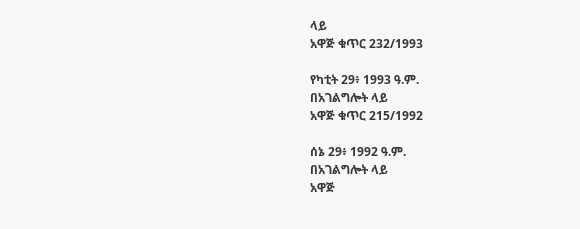ላይ
አዋጅ ቁጥር 232/1993

የካቲት 29፥ 1993 ዓ.ም.
በአገልግሎት ላይ
አዋጅ ቁጥር 215/1992

ሰኔ 29፥ 1992 ዓ.ም.
በአገልግሎት ላይ
አዋጅ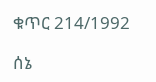ቁጥር 214/1992

ሰኔ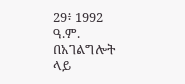29፥ 1992 ዓ.ም.
በአገልግሎት ላይ